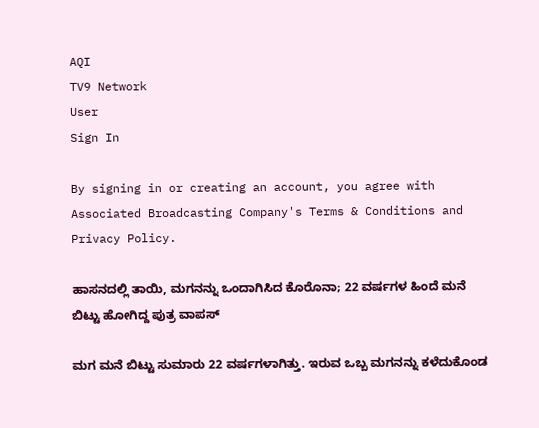AQI
TV9 Network
User
Sign In

By signing in or creating an account, you agree with Associated Broadcasting Company's Terms & Conditions and Privacy Policy.

ಹಾಸನದಲ್ಲಿ ತಾಯಿ, ಮಗನನ್ನು ಒಂದಾಗಿಸಿದ ಕೊರೊನಾ; 22 ವರ್ಷಗಳ ಹಿಂದೆ ಮನೆ ಬಿಟ್ಟು ಹೋಗಿದ್ದ ಪುತ್ರ ವಾಪಸ್

ಮಗ ಮನೆ ಬಿಟ್ಟು ಸುಮಾರು 22 ವರ್ಷಗಳಾಗಿತ್ತು. ಇರುವ ಒಬ್ಬ ಮಗನನ್ನು ಕಳೆದುಕೊಂಡ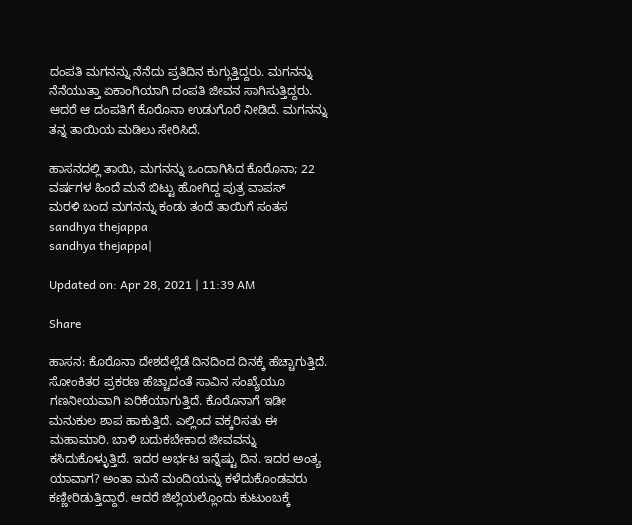ದಂಪತಿ ಮಗನನ್ನು ನೆನೆದು ಪ್ರತಿದಿನ ಕುಗ್ಗುತ್ತಿದ್ದರು. ಮಗನನ್ನು ನೆನೆಯುತ್ತಾ ಏಕಾಂಗಿಯಾಗಿ ದಂಪತಿ ಜೀವನ ಸಾಗಿಸುತ್ತಿದ್ದರು. ಆದರೆ ಆ ದಂಪತಿಗೆ ಕೊರೊನಾ ಉಡುಗೊರೆ ನೀಡಿದೆ. ಮಗನನ್ನು ತನ್ನ ತಾಯಿಯ ಮಡಿಲು ಸೇರಿಸಿದೆ.

ಹಾಸನದಲ್ಲಿ ತಾಯಿ, ಮಗನನ್ನು ಒಂದಾಗಿಸಿದ ಕೊರೊನಾ; 22 ವರ್ಷಗಳ ಹಿಂದೆ ಮನೆ ಬಿಟ್ಟು ಹೋಗಿದ್ದ ಪುತ್ರ ವಾಪಸ್
ಮರಳಿ ಬಂದ ಮಗನನ್ನು ಕಂಡು ತಂದೆ ತಾಯಿಗೆ ಸಂತಸ
sandhya thejappa
sandhya thejappa|

Updated on: Apr 28, 2021 | 11:39 AM

Share

ಹಾಸನ: ಕೊರೊನಾ ದೇಶದೆಲ್ಲೆಡೆ ದಿನದಿಂದ ದಿನಕ್ಕೆ ಹೆಚ್ಚಾಗುತ್ತಿದೆ. ಸೋಂಕಿತರ ಪ್ರಕರಣ ಹೆಚ್ಚಾದಂತೆ ಸಾವಿನ ಸಂಖ್ಯೆಯೂ ಗಣನೀಯವಾಗಿ ಏರಿಕೆಯಾಗುತ್ತಿದೆ. ಕೊರೊನಾಗೆ ಇಡೀ ಮನುಕುಲ ಶಾಪ ಹಾಕುತ್ತಿದೆ. ಎಲ್ಲಿಂದ ವಕ್ಕರಿಸತು ಈ ಮಹಾಮಾರಿ. ಬಾಳಿ ಬದುಕಬೇಕಾದ ಜೀವವನ್ನು ಕಸಿದುಕೊಳ್ಳುತ್ತಿದೆ. ಇದರ ಅರ್ಭಟ ಇನ್ನೆಷ್ಟು ದಿನ. ಇದರ ಅಂತ್ಯ ಯಾವಾಗ? ಅಂತಾ ಮನೆ ಮಂದಿಯನ್ನು ಕಳೆದುಕೊಂಡವರು ಕಣ್ಣೀರಿಡುತ್ತಿದ್ದಾರೆ. ಆದರೆ ಜಿಲ್ಲೆಯಲ್ಲೊಂದು ಕುಟುಂಬಕ್ಕೆ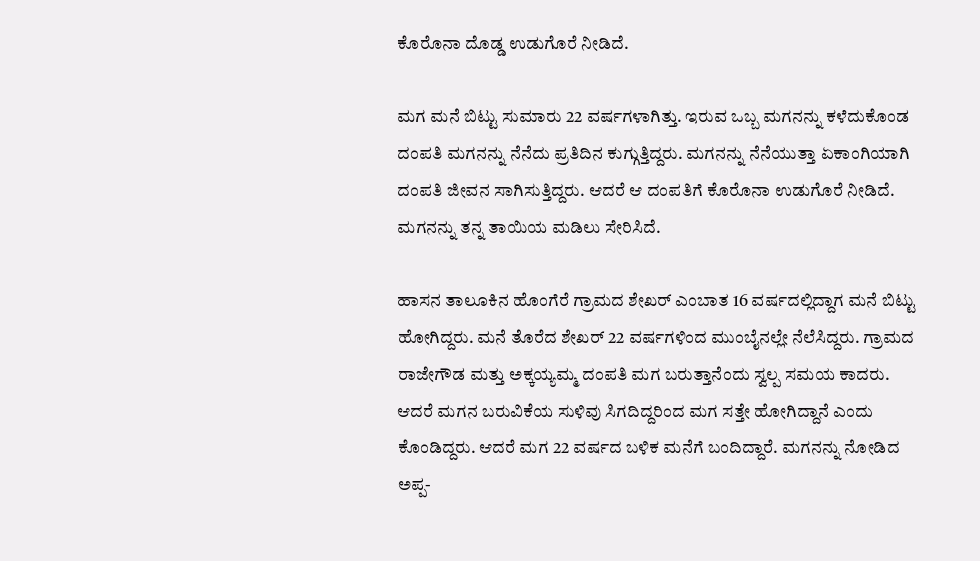ಕೊರೊನಾ ದೊಡ್ಡ ಉಡುಗೊರೆ ನೀಡಿದೆ.

ಮಗ ಮನೆ ಬಿಟ್ಟು ಸುಮಾರು 22 ವರ್ಷಗಳಾಗಿತ್ತು. ಇರುವ ಒಬ್ಬ ಮಗನನ್ನು ಕಳೆದುಕೊಂಡ ದಂಪತಿ ಮಗನನ್ನು ನೆನೆದು ಪ್ರತಿದಿನ ಕುಗ್ಗುತ್ತಿದ್ದರು. ಮಗನನ್ನು ನೆನೆಯುತ್ತಾ ಏಕಾಂಗಿಯಾಗಿ ದಂಪತಿ ಜೀವನ ಸಾಗಿಸುತ್ತಿದ್ದರು. ಆದರೆ ಆ ದಂಪತಿಗೆ ಕೊರೊನಾ ಉಡುಗೊರೆ ನೀಡಿದೆ. ಮಗನನ್ನು ತನ್ನ ತಾಯಿಯ ಮಡಿಲು ಸೇರಿಸಿದೆ.

ಹಾಸನ ತಾಲೂಕಿನ ಹೊಂಗೆರೆ ಗ್ರಾಮದ ಶೇಖರ್ ಎಂಬಾತ 16 ವರ್ಷದಲ್ಲಿದ್ದಾಗ ಮನೆ ಬಿಟ್ಟು ಹೋಗಿದ್ದರು. ಮನೆ ತೊರೆದ ಶೇಖರ್ 22 ವರ್ಷಗಳಿಂದ ಮುಂಬೈನಲ್ಲೇ ನೆಲೆಸಿದ್ದರು. ಗ್ರಾಮದ ರಾಜೇಗೌಡ ಮತ್ತು ಅಕ್ಕಯ್ಯಮ್ಮ ದಂಪತಿ ಮಗ ಬರುತ್ತಾನೆಂದು ಸ್ವಲ್ಪ ಸಮಯ ಕಾದರು. ಆದರೆ ಮಗನ ಬರುವಿಕೆಯ ಸುಳಿವು ಸಿಗದಿದ್ದರಿಂದ ಮಗ ಸತ್ತೇ ಹೋಗಿದ್ದಾನೆ ಎಂದು ಕೊಂಡಿದ್ದರು. ಆದರೆ ಮಗ 22 ವರ್ಷದ ಬಳಿಕ ಮನೆಗೆ ಬಂದಿದ್ದಾರೆ. ಮಗನನ್ನು ನೋಡಿದ ಅಪ್ಪ-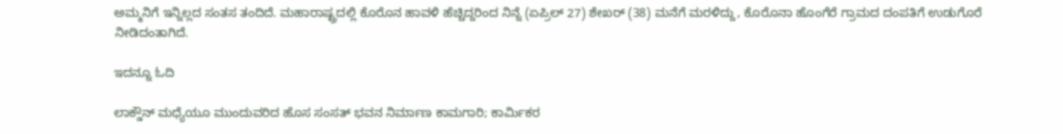ಅಮ್ಮನಿಗೆ ಇನ್ನಿಲ್ಲದ ಸಂತಸ ತಂದಿದೆ. ಮಹಾರಾಷ್ಟ್ರದಲ್ಲಿ ಕೊರೊನ ಹಾವಳಿ ಹೆಚ್ಚಿದ್ದರಿಂದ ನಿನ್ನೆ (ಏಪ್ರಿಲ್ 27) ಶೇಖರ್ (38) ಮನೆಗೆ ಮರಳಿದ್ದು, ಕೊರೊನಾ ಹೊಂಗೆರೆ ಗ್ರಾಮದ ದಂಪತಿಗೆ ಉಡುಗೊರೆ ನೀಡಿದಂತಾಗಿದೆ.

ಇದನ್ನೂ ಓದಿ

ಲಾಕ್ಡೌನ್ ಮಧ್ಯೆಯೂ ಮುಂದುವರಿದ ಹೊಸ ಸಂಸತ್ ಭವನ ನಿರ್ಮಾಣ ಕಾಮಗಾರಿ; ಕಾರ್ಮಿಕರ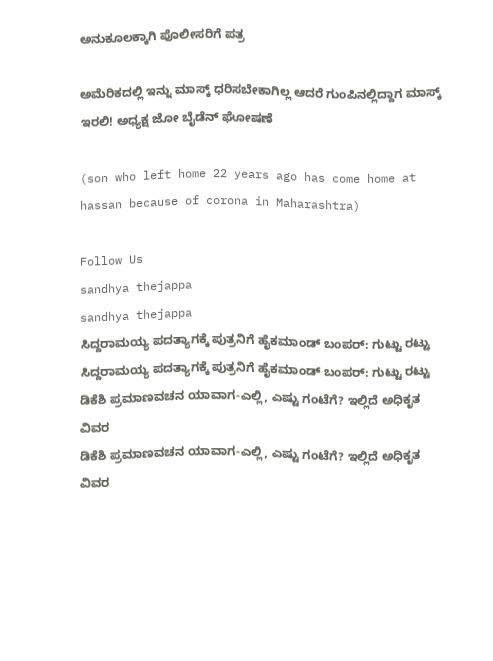ಅನುಕೂಲಕ್ಕಾಗಿ ಪೊಲೀಸರಿಗೆ ಪತ್ರ

ಅಮೆರಿಕದಲ್ಲಿ ಇನ್ನು ಮಾಸ್ಕ್ ಧರಿಸಬೇಕಾಗಿಲ್ಲ ಆದರೆ ಗುಂಪಿನಲ್ಲಿದ್ದಾಗ ಮಾಸ್ಕ್ ಇರಲಿ! ಅಧ್ಯಕ್ಷ ಜೋ ಬೈಡೆನ್ ಘೋಷಣೆ

(son who left home 22 years ago has come home at hassan because of corona in Maharashtra)

Follow Us
sandhya thejappa
sandhya thejappa
ಸಿದ್ದರಾಮಯ್ಯ ಪದತ್ಯಾಗಕ್ಕೆ ಪುತ್ರನಿಗೆ ಹೈಕಮಾಂಡ್ ಬಂಪರ್: ಗುಟ್ಟು ರಟ್ಟು
ಸಿದ್ದರಾಮಯ್ಯ ಪದತ್ಯಾಗಕ್ಕೆ ಪುತ್ರನಿಗೆ ಹೈಕಮಾಂಡ್ ಬಂಪರ್: ಗುಟ್ಟು ರಟ್ಟು
ಡಿಕೆಶಿ ಪ್ರಮಾಣವಚನ ಯಾವಾಗ-ಎಲ್ಲಿ, ಎಷ್ಟು ಗಂಟೆಗೆ? ಇಲ್ಲಿದೆ ಅಧಿಕೃತ ವಿವರ
ಡಿಕೆಶಿ ಪ್ರಮಾಣವಚನ ಯಾವಾಗ-ಎಲ್ಲಿ, ಎಷ್ಟು ಗಂಟೆಗೆ? ಇಲ್ಲಿದೆ ಅಧಿಕೃತ ವಿವರ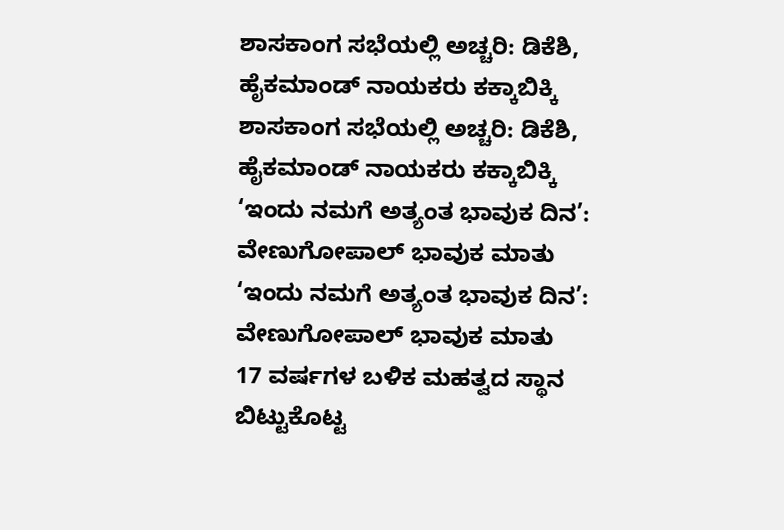ಶಾಸಕಾಂಗ ಸಭೆಯಲ್ಲಿ ಅಚ್ಚರಿ: ಡಿಕೆಶಿ, ಹೈಕಮಾಂಡ್ ನಾಯಕರು ಕಕ್ಕಾಬಿಕ್ಕಿ
ಶಾಸಕಾಂಗ ಸಭೆಯಲ್ಲಿ ಅಚ್ಚರಿ: ಡಿಕೆಶಿ, ಹೈಕಮಾಂಡ್ ನಾಯಕರು ಕಕ್ಕಾಬಿಕ್ಕಿ
‘ಇಂದು ನಮಗೆ ಅತ್ಯಂತ ಭಾವುಕ ದಿನ’: ವೇಣುಗೋಪಾಲ್ ಭಾವುಕ ಮಾತು
‘ಇಂದು ನಮಗೆ ಅತ್ಯಂತ ಭಾವುಕ ದಿನ’: ವೇಣುಗೋಪಾಲ್ ಭಾವುಕ ಮಾತು
17 ವರ್ಷಗಳ ಬಳಿಕ ಮಹತ್ವದ ಸ್ಥಾನ ಬಿಟ್ಟುಕೊಟ್ಟ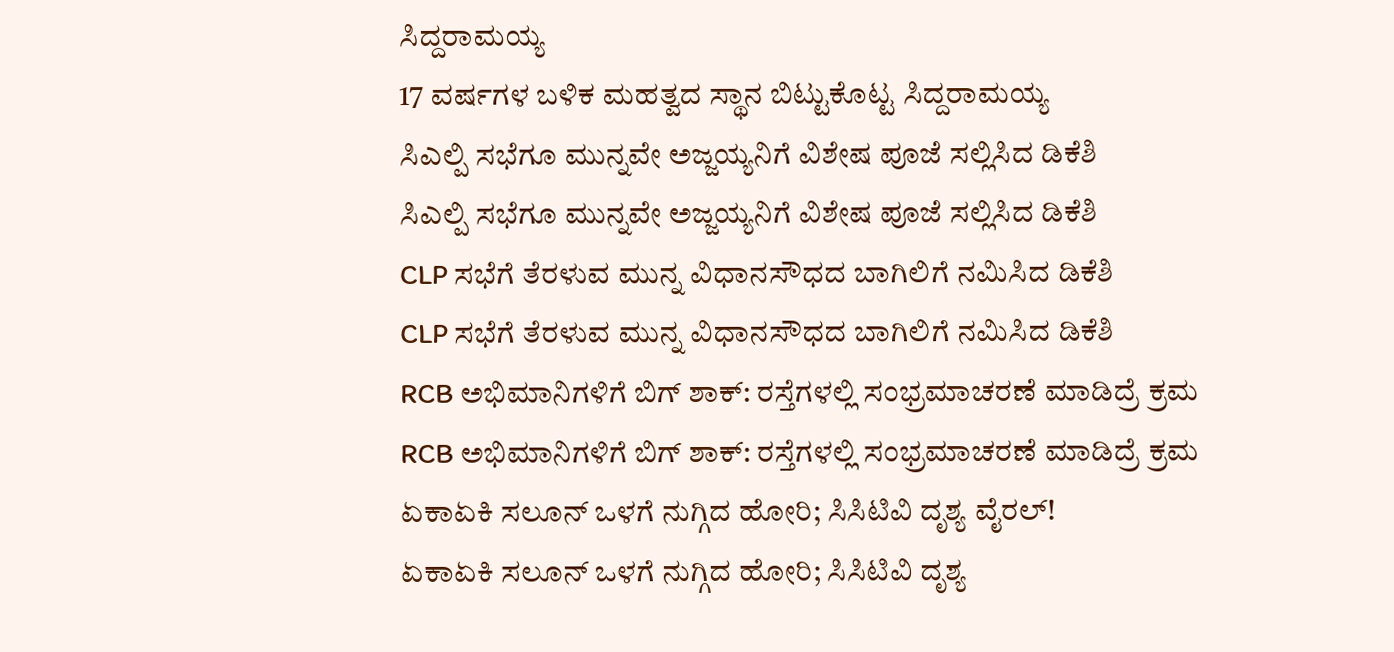ಸಿದ್ದರಾಮಯ್ಯ
17 ವರ್ಷಗಳ ಬಳಿಕ ಮಹತ್ವದ ಸ್ಥಾನ ಬಿಟ್ಟುಕೊಟ್ಟ ಸಿದ್ದರಾಮಯ್ಯ
ಸಿಎಲ್ಪಿ ಸಭೆಗೂ ಮುನ್ನವೇ ಅಜ್ಜಯ್ಯನಿಗೆ ವಿಶೇಷ ಪೂಜೆ ಸಲ್ಲಿಸಿದ ಡಿಕೆಶಿ
ಸಿಎಲ್ಪಿ ಸಭೆಗೂ ಮುನ್ನವೇ ಅಜ್ಜಯ್ಯನಿಗೆ ವಿಶೇಷ ಪೂಜೆ ಸಲ್ಲಿಸಿದ ಡಿಕೆಶಿ
CLP ಸಭೆಗೆ ತೆರಳುವ ಮುನ್ನ ವಿಧಾನಸೌಧದ ಬಾಗಿಲಿಗೆ ನಮಿಸಿದ ಡಿಕೆಶಿ
CLP ಸಭೆಗೆ ತೆರಳುವ ಮುನ್ನ ವಿಧಾನಸೌಧದ ಬಾಗಿಲಿಗೆ ನಮಿಸಿದ ಡಿಕೆಶಿ
RCB ಅಭಿಮಾನಿಗಳಿಗೆ ಬಿಗ್ ಶಾಕ್: ರಸ್ತೆಗಳಲ್ಲಿ ಸಂಭ್ರಮಾಚರಣೆ ಮಾಡಿದ್ರೆ ಕ್ರಮ
RCB ಅಭಿಮಾನಿಗಳಿಗೆ ಬಿಗ್ ಶಾಕ್: ರಸ್ತೆಗಳಲ್ಲಿ ಸಂಭ್ರಮಾಚರಣೆ ಮಾಡಿದ್ರೆ ಕ್ರಮ
ಏಕಾಏಕಿ ಸಲೂನ್ ಒಳಗೆ ನುಗ್ಗಿದ ಹೋರಿ; ಸಿಸಿಟಿವಿ ದೃಶ್ಯ ವೈರಲ್!
ಏಕಾಏಕಿ ಸಲೂನ್ ಒಳಗೆ ನುಗ್ಗಿದ ಹೋರಿ; ಸಿಸಿಟಿವಿ ದೃಶ್ಯ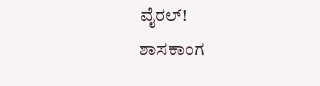ವೈರಲ್!
ಶಾಸಕಾಂಗ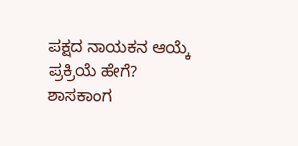ಪಕ್ಷದ ನಾಯಕನ ಆಯ್ಕೆ ಪ್ರಕ್ರಿಯೆ ಹೇಗೆ?
ಶಾಸಕಾಂಗ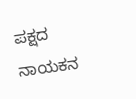ಪಕ್ಷದ ನಾಯಕನ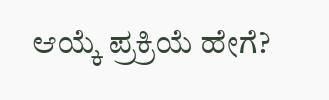ಆಯ್ಕೆ ಪ್ರಕ್ರಿಯೆ ಹೇಗೆ?